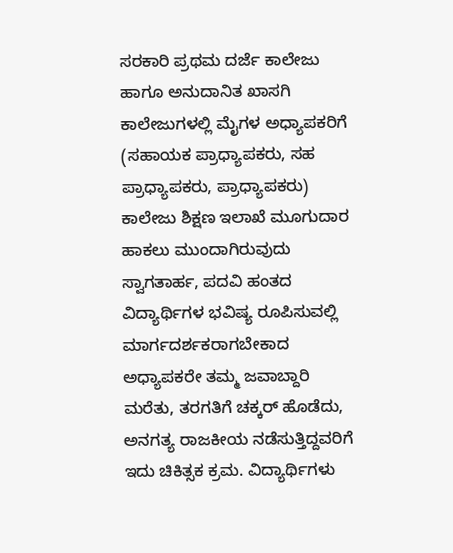ಸರಕಾರಿ ಪ್ರಥಮ ದರ್ಜೆ ಕಾಲೇಜು ಹಾಗೂ ಅನುದಾನಿತ ಖಾಸಗಿ ಕಾಲೇಜುಗಳಲ್ಲಿ ಮೈಗಳ ಅಧ್ಯಾಪಕರಿಗೆ (ಸಹಾಯಕ ಪ್ರಾಧ್ಯಾಪಕರು, ಸಹ ಪ್ರಾಧ್ಯಾಪಕರು, ಪ್ರಾಧ್ಯಾಪಕರು) ಕಾಲೇಜು ಶಿಕ್ಷಣ ಇಲಾಖೆ ಮೂಗುದಾರ ಹಾಕಲು ಮುಂದಾಗಿರುವುದು ಸ್ವಾಗತಾರ್ಹ, ಪದವಿ ಹಂತದ ವಿದ್ಯಾರ್ಥಿಗಳ ಭವಿಷ್ಯ ರೂಪಿಸುವಲ್ಲಿ ಮಾರ್ಗದರ್ಶಕರಾಗಬೇಕಾದ ಅಧ್ಯಾಪಕರೇ ತಮ್ಮ ಜವಾಬ್ದಾರಿ ಮರೆತು, ತರಗತಿಗೆ ಚಕ್ಕರ್ ಹೊಡೆದು, ಅನಗತ್ಯ ರಾಜಕೀಯ ನಡೆಸುತ್ತಿದ್ದವರಿಗೆ ಇದು ಚಿಕಿತ್ಸಕ ಕ್ರಮ. ವಿದ್ಯಾರ್ಥಿಗಳು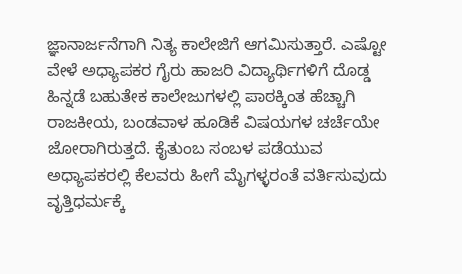ಜ್ಞಾನಾರ್ಜನೆಗಾಗಿ ನಿತ್ಯ ಕಾಲೇಜಿಗೆ ಆಗಮಿಸುತ್ತಾರೆ. ಎಷ್ಟೋ ವೇಳೆ ಅಧ್ಯಾಪಕರ ಗೈರು ಹಾಜರಿ ವಿದ್ಯಾರ್ಥಿಗಳಿಗೆ ದೊಡ್ಡ ಹಿನ್ನಡೆ ಬಹುತೇಕ ಕಾಲೇಜುಗಳಲ್ಲಿ ಪಾಠಕ್ಕಿಂತ ಹೆಚ್ಚಾಗಿ ರಾಜಕೀಯ, ಬಂಡವಾಳ ಹೂಡಿಕೆ ವಿಷಯಗಳ ಚರ್ಚೆಯೇ ಜೋರಾಗಿರುತ್ತದೆ. ಕೈತುಂಬ ಸಂಬಳ ಪಡೆಯುವ ಅಧ್ಯಾಪಕರಲ್ಲಿ ಕೆಲವರು ಹೀಗೆ ಮೈಗಳ್ಳರಂತೆ ವರ್ತಿಸುವುದು ವೃತ್ತಿಧರ್ಮಕ್ಕೆ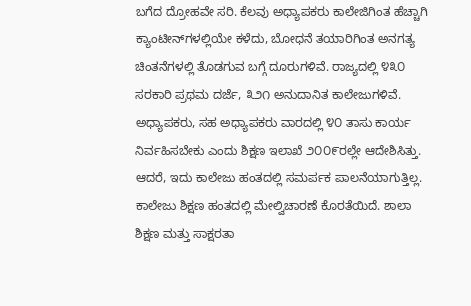ಬಗೆದ ದ್ರೋಹವೇ ಸರಿ. ಕೆಲವು ಅಧ್ಯಾಪಕರು ಕಾಲೇಜಿಗಿಂತ ಹೆಚ್ಚಾಗಿ ಕ್ಯಾಂಟೀನ್‌ಗಳಲ್ಲಿಯೇ ಕಳೆದು, ಬೋಧನೆ ತಯಾರಿಗಿಂತ ಅನಗತ್ಯ ಚಿಂತನೆಗಳಲ್ಲಿ ತೊಡಗುವ ಬಗ್ಗೆ ದೂರುಗಳಿವೆ. ರಾಜ್ಯದಲ್ಲಿ ೪೩೦ ಸರಕಾರಿ ಪ್ರಥಮ ದರ್ಜೆ, ೩೨೧ ಅನುದಾನಿತ ಕಾಲೇಜುಗಳಿವೆ. ಅಧ್ಯಾಪಕರು, ಸಹ ಅಧ್ಯಾಪಕರು ವಾರದಲ್ಲಿ ೪೦ ತಾಸು ಕಾರ್ಯ ನಿರ್ವಹಿಸಬೇಕು ಎಂದು ಶಿಕ್ಷಣ ಇಲಾಖೆ ೨೦೦೯ರಲ್ಲೇ ಆದೇಶಿಸಿತ್ತು. ಆದರೆ, ಇದು ಕಾಲೇಜು ಹಂತದಲ್ಲಿ ಸಮರ್ಪಕ ಪಾಲನೆಯಾಗುತ್ತಿಲ್ಲ. ಕಾಲೇಜು ಶಿಕ್ಷಣ ಹಂತದಲ್ಲಿ ಮೇಲ್ವಿಚಾರಣೆ ಕೊರತೆಯಿದೆ. ಶಾಲಾ ಶಿಕ್ಷಣ ಮತ್ತು ಸಾಕ್ಷರತಾ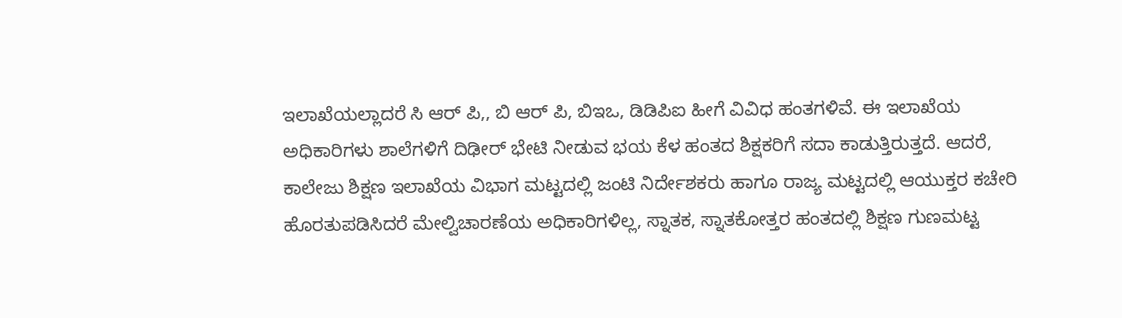ಇಲಾಖೆಯಲ್ಲಾದರೆ ಸಿ ಆರ್ ಪಿ,, ಬಿ ಆರ್‌ ಪಿ, ಬಿಇಒ, ಡಿಡಿಪಿಐ ಹೀಗೆ ವಿವಿಧ ಹಂತಗಳಿವೆ. ಈ ಇಲಾಖೆಯ ಅಧಿಕಾರಿಗಳು ಶಾಲೆಗಳಿಗೆ ದಿಢೀರ್ ಭೇಟಿ ನೀಡುವ ಭಯ ಕೆಳ ಹಂತದ ಶಿಕ್ಷಕರಿಗೆ ಸದಾ ಕಾಡುತ್ತಿರುತ್ತದೆ. ಆದರೆ, ಕಾಲೇಜು ಶಿಕ್ಷಣ ಇಲಾಖೆಯ ವಿಭಾಗ ಮಟ್ಟದಲ್ಲಿ ಜಂಟಿ ನಿರ್ದೇಶಕರು ಹಾಗೂ ರಾಜ್ಯ ಮಟ್ಟದಲ್ಲಿ ಆಯುಕ್ತರ ಕಚೇರಿ ಹೊರತುಪಡಿಸಿದರೆ ಮೇಲ್ವಿಚಾರಣೆಯ ಅಧಿಕಾರಿಗಳಿಲ್ಲ, ಸ್ನಾತಕ, ಸ್ನಾತಕೋತ್ತರ ಹಂತದಲ್ಲಿ ಶಿಕ್ಷಣ ಗುಣಮಟ್ಟ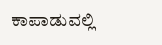ಕಾಪಾಡುವಲ್ಲಿ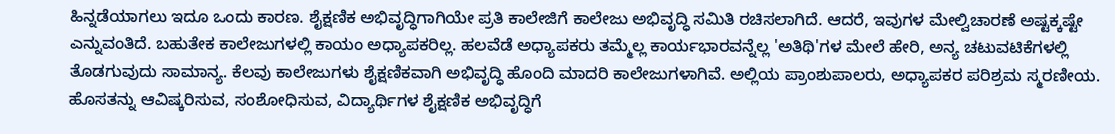ಹಿನ್ನಡೆಯಾಗಲು ಇದೂ ಒಂದು ಕಾರಣ. ಶೈಕ್ಷಣಿಕ ಅಭಿವೃದ್ಧಿಗಾಗಿಯೇ ಪ್ರತಿ ಕಾಲೇಜಿಗೆ ಕಾಲೇಜು ಅಭಿವೃದ್ಧಿ ಸಮಿತಿ ರಚಿಸಲಾಗಿದೆ. ಆದರೆ, ಇವುಗಳ ಮೇಲ್ವಿಚಾರಣೆ ಅಷ್ಟಕ್ಕಷ್ಟೇ ಎನ್ನುವಂತಿದೆ. ಬಹುತೇಕ ಕಾಲೇಜುಗಳಲ್ಲಿ ಕಾಯಂ ಅಧ್ಯಾಪಕರಿಲ್ಲ. ಹಲವೆಡೆ ಅಧ್ಯಾಪಕರು ತಮ್ಮೆಲ್ಲ ಕಾರ್ಯಭಾರವನ್ನೆಲ್ಲ 'ಅತಿಥಿ'ಗಳ ಮೇಲೆ ಹೇರಿ, ಅನ್ಯ ಚಟುವಟಿಕೆಗಳಲ್ಲಿ ತೊಡಗುವುದು ಸಾಮಾನ್ಯ. ಕೆಲವು ಕಾಲೇಜುಗಳು ಶೈಕ್ಷಣಿಕವಾಗಿ ಅಭಿವೃದ್ಧಿ ಹೊಂದಿ ಮಾದರಿ ಕಾಲೇಜುಗಳಾಗಿವೆ. ಅಲ್ಲಿಯ ಪ್ರಾಂಶುಪಾಲರು, ಅಧ್ಯಾಪಕರ ಪರಿಶ್ರಮ ಸ್ಮರಣೀಯ. ಹೊಸತನ್ನು ಆವಿಷ್ಕರಿಸುವ, ಸಂಶೋಧಿಸುವ, ವಿದ್ಯಾರ್ಥಿಗಳ ಶೈಕ್ಷಣಿಕ ಅಭಿವೃದ್ಧಿಗೆ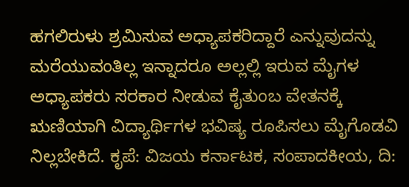ಹಗಲಿರುಳು ಶ್ರಮಿಸುವ ಅಧ್ಯಾಪಕರಿದ್ದಾರೆ ಎನ್ನುವುದನ್ನು ಮರೆಯುವಂತಿಲ್ಲ ಇನ್ನಾದರೂ ಅಲ್ಲಲ್ಲಿ ಇರುವ ಮೈಗಳ ಅಧ್ಯಾಪಕರು ಸರಕಾರ ನೀಡುವ ಕೈತುಂಬ ವೇತನಕ್ಕೆ ಋಣಿಯಾಗಿ ವಿದ್ಯಾರ್ಥಿಗಳ ಭವಿಷ್ಯ ರೂಪಿಸಲು ಮೈಗೊಡವಿ ನಿಲ್ಲಬೇಕಿದೆ. ಕೃಪೆ: ವಿಜಯ ಕರ್ನಾಟಕ, ಸಂಪಾದಕೀಯ, ದಿ: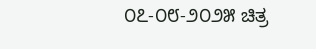೦೭-೦೮-೨೦೨೫ ಚಿತ್ರ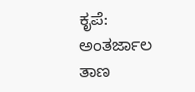ಕೃಪೆ: ಅಂತರ್ಜಾಲ ತಾಣ